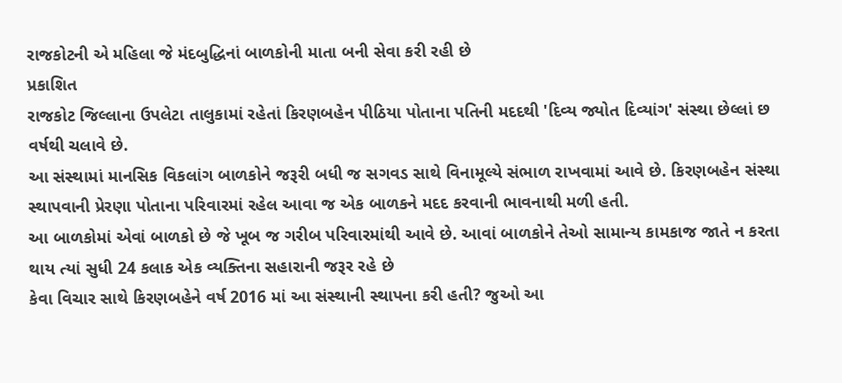રાજકોટની એ મહિલા જે મંદબુદ્ધિનાં બાળકોની માતા બની સેવા કરી રહી છે
પ્રકાશિત
રાજકોટ જિલ્લાના ઉપલેટા તાલુકામાં રહેતાં કિરણબહેન પીઠિયા પોતાના પતિની મદદથી 'દિવ્ય જ્યોત દિવ્યાંગ' સંસ્થા છેલ્લાં છ વર્ષથી ચલાવે છે.
આ સંસ્થામાં માનસિક વિકલાંગ બાળકોને જરૂરી બધી જ સગવડ સાથે વિનામૂલ્યે સંભાળ રાખવામાં આવે છે. કિરણબહેન સંસ્થા સ્થાપવાની પ્રેરણા પોતાના પરિવારમાં રહેલ આવા જ એક બાળકને મદદ કરવાની ભાવનાથી મળી હતી.
આ બાળકોમાં એવાં બાળકો છે જે ખૂબ જ ગરીબ પરિવારમાંથી આવે છે. આવાં બાળકોને તેઓ સામાન્ય કામકાજ જાતે ન કરતા થાય ત્યાં સુધી 24 કલાક એક વ્યક્તિના સહારાની જરૂર રહે છે
કેવા વિચાર સાથે કિરણબહેને વર્ષ 2016 માં આ સંસ્થાની સ્થાપના કરી હતી? જુઓ આ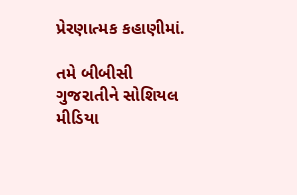પ્રેરણાત્મક કહાણીમાં.

તમે બીબીસી ગુજરાતીને સોશિયલ મીડિયા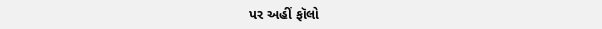પર અહીં ફૉલો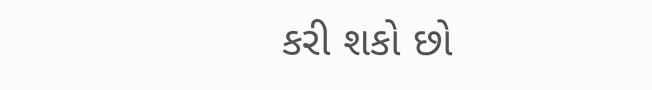કરી શકો છો